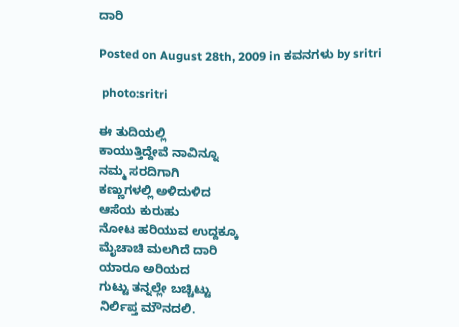ದಾರಿ

Posted on August 28th, 2009 in ಕವನಗಳು by sritri

 photo:sritri

ಈ ತುದಿಯಲ್ಲಿ
ಕಾಯುತ್ತಿದ್ದೇವೆ ನಾವಿನ್ನೂ
ನಮ್ಮ ಸರದಿಗಾಗಿ
ಕಣ್ಣುಗಳಲ್ಲಿ ಅಳಿದುಳಿದ
ಆಸೆಯ ಕುರುಹು
ನೋಟ ಹರಿಯುವ ಉದ್ದಕ್ಕೂ
ಮೈಚಾಚಿ ಮಲಗಿದೆ ದಾರಿ
ಯಾರೂ ಅರಿಯದ
ಗುಟ್ಟು ತನ್ನಲ್ಲೇ ಬಚ್ಚಿಟ್ಟು
ನಿರ್ಲಿಪ್ತ ಮೌನದಲಿ.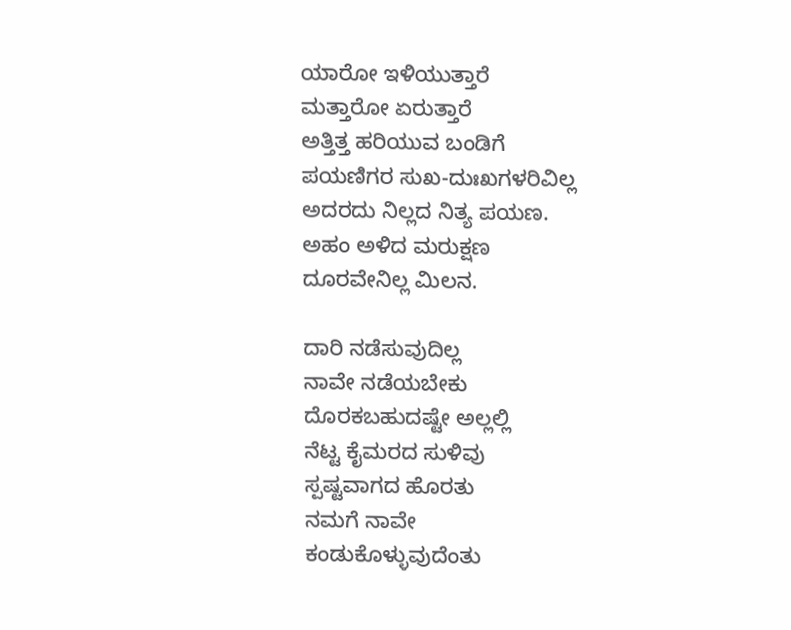ಯಾರೋ ಇಳಿಯುತ್ತಾರೆ
ಮತ್ತಾರೋ ಏರುತ್ತಾರೆ
ಅತ್ತಿತ್ತ ಹರಿಯುವ ಬಂಡಿಗೆ
ಪಯಣಿಗರ ಸುಖ-ದುಃಖಗಳರಿವಿಲ್ಲ
ಅದರದು ನಿಲ್ಲದ ನಿತ್ಯ ಪಯಣ.
ಅಹಂ ಅಳಿದ ಮರುಕ್ಷಣ
ದೂರವೇನಿಲ್ಲ ಮಿಲನ.

ದಾರಿ ನಡೆಸುವುದಿಲ್ಲ
ನಾವೇ ನಡೆಯಬೇಕು
ದೊರಕಬಹುದಷ್ಟೇ ಅಲ್ಲಲ್ಲಿ
ನೆಟ್ಟ ಕೈಮರದ ಸುಳಿವು
ಸ್ಪಷ್ಟವಾಗದ ಹೊರತು
ನಮಗೆ ನಾವೇ
ಕಂಡುಕೊಳ್ಳುವುದೆಂತು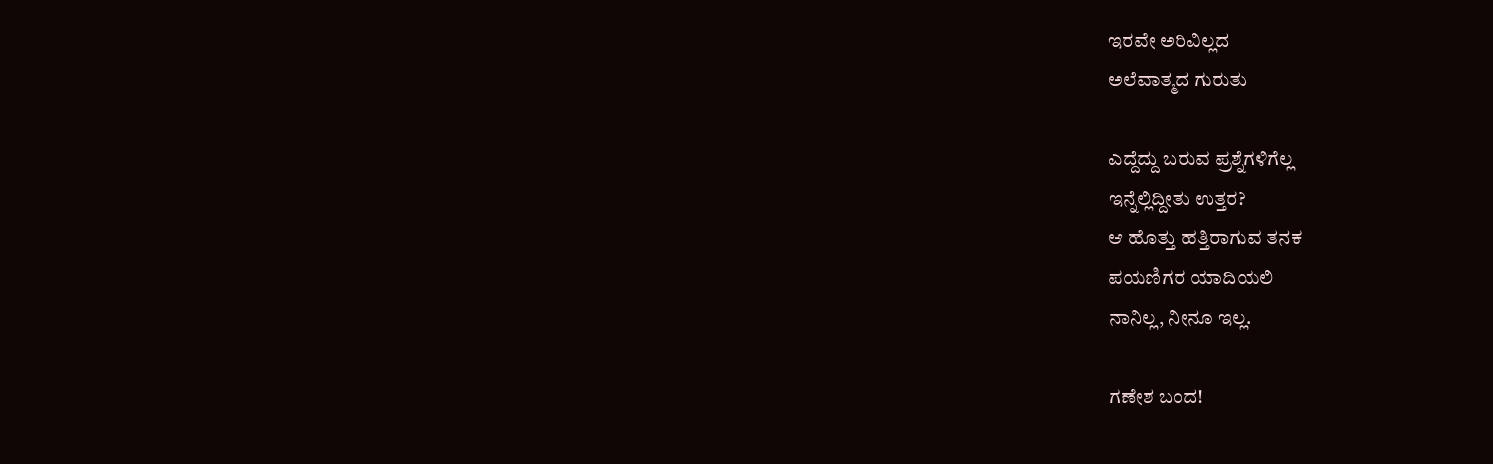ಇರವೇ ಅರಿವಿಲ್ಲದ
ಅಲೆವಾತ್ಮದ ಗುರುತು

ಎದ್ದೆದ್ದು ಬರುವ ಪ್ರಶ್ನೆಗಳಿಗೆಲ್ಲ
ಇನ್ನೆಲ್ಲಿದ್ದೀತು ಉತ್ತರ?
ಆ ಹೊತ್ತು ಹತ್ತಿರಾಗುವ ತನಕ
ಪಯಣಿಗರ ಯಾದಿಯಲಿ
ನಾನಿಲ್ಲ, ನೀನೂ ಇಲ್ಲ.

ಗಣೇಶ ಬಂದ!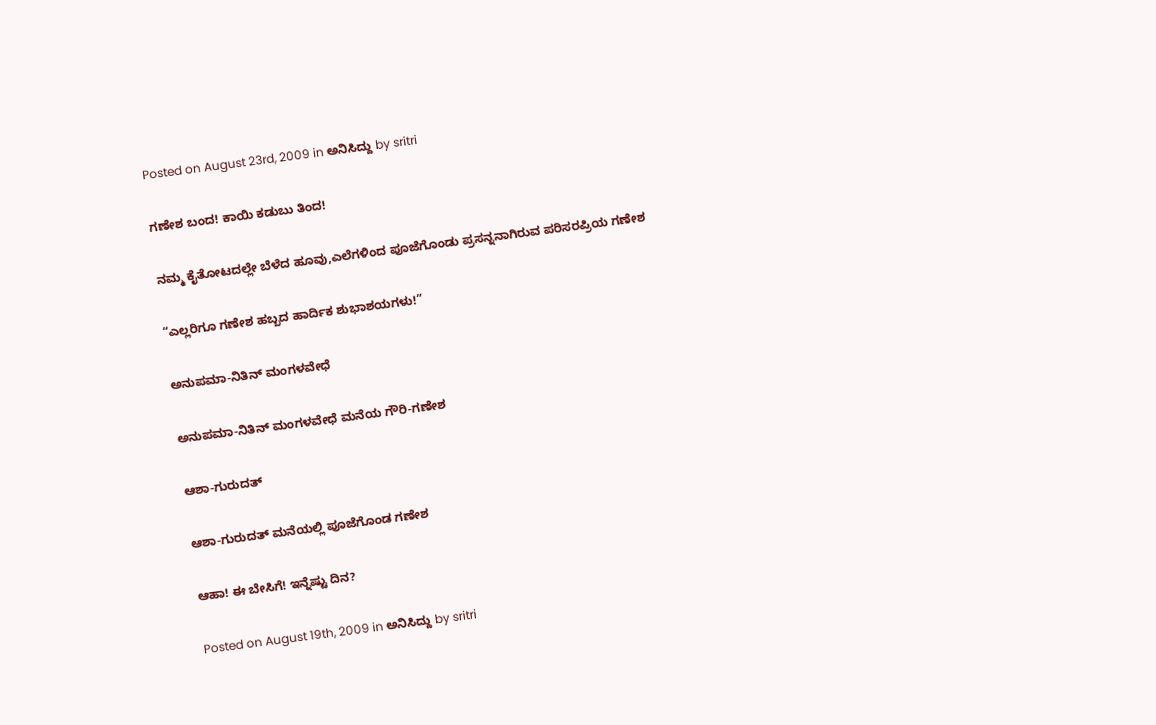Posted on August 23rd, 2009 in ಅನಿಸಿದ್ದು by sritri

ಗಣೇಶ ಬಂದ! ಕಾಯಿ ಕಡುಬು ತಿಂದ!

ನಮ್ಮ ಕೈತೋಟದಲ್ಲೇ ಬೆಳೆದ ಹೂವು,ಎಲೆಗಳಿಂದ ಪೂಜೆಗೊಂಡು ಪ್ರಸನ್ನನಾಗಿರುವ ಪರಿಸರಪ್ರಿಯ ಗಣೇಶ

“ಎಲ್ಲರಿಗೂ ಗಣೇಶ ಹಬ್ಬದ ಹಾರ್ದಿಕ ಶುಭಾಶಯಗಳು!”

ಅನುಪಮಾ-ನಿತಿನ್ ಮಂಗಳವೇಧೆ

ಅನುಪಮಾ-ನಿತಿನ್ ಮಂಗಳವೇಧೆ ಮನೆಯ ಗೌರಿ-ಗಣೇಶ

ಆಶಾ-ಗುರುದತ್

ಆಶಾ-ಗುರುದತ್ ಮನೆಯಲ್ಲಿ ಪೂಜೆಗೊಂಡ ಗಣೇಶ

ಆಹಾ! ಈ ಬೇಸಿಗೆ! ಇನ್ನೆಷ್ಟು ದಿನ?

Posted on August 19th, 2009 in ಅನಿಸಿದ್ದು by sritri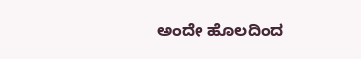ಅಂದೇ ಹೊಲದಿಂದ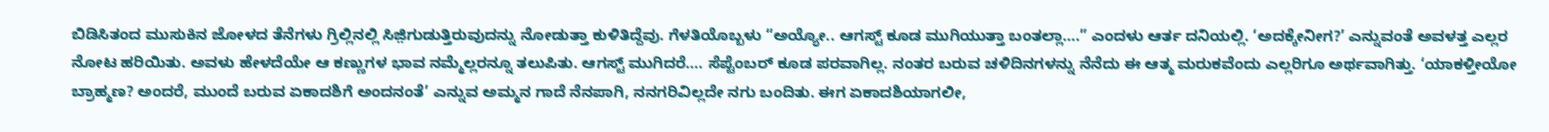ಬಿಡಿಸಿತಂದ ಮುಸುಕಿನ ಜೋಳದ ತೆನೆಗಳು ಗ್ರಿಲ್ಲಿನಲ್ಲಿ ಸಿಜ಼ಿಗುಡುತ್ತಿರುವುದನ್ನು ನೋಡುತ್ತಾ ಕುಳಿತಿದ್ದೆವು. ಗೆಳತಿಯೊಬ್ಬಳು “ಅಯ್ಯೋ.. ಆಗಸ್ಟ್ ಕೂಡ ಮುಗಿಯುತ್ತಾ ಬಂತಲ್ಲಾ….” ಎಂದಳು ಆರ್ತ ದನಿಯಲ್ಲಿ. ‘ಅದಕ್ಕೇನೀಗ?’ ಎನ್ನುವಂತೆ ಅವಳತ್ತ ಎಲ್ಲರ ನೋಟ ಹರಿಯಿತು. ಅವಳು ಹೇಳದೆಯೇ ಆ ಕಣ್ಣುಗಳ ಭಾವ ನಮ್ಮೆಲ್ಲರನ್ನೂ ತಲುಪಿತು. ಆಗಸ್ಟ್ ಮುಗಿದರೆ…. ಸೆಪ್ಟೆಂಬರ್ ಕೂಡ ಪರವಾಗಿಲ್ಲ. ನಂತರ ಬರುವ ಚಳಿದಿನಗಳನ್ನು ನೆನೆದು ಈ ಆತ್ಮ ಮರುಕವೆಂದು ಎಲ್ಲರಿಗೂ ಅರ್ಥವಾಗಿತ್ತು. ‘ಯಾಕಳ್ತೀಯೋ ಬ್ರಾಹ್ಮಣ? ಅಂದರೆ, ಮುಂದೆ ಬರುವ ಏಕಾದಶಿಗೆ ಅಂದನಂತೆ’ ಎನ್ನುವ ಅಮ್ಮನ ಗಾದೆ ನೆನಪಾಗಿ, ನನಗರಿವಿಲ್ಲದೇ ನಗು ಬಂದಿತು. ಈಗ ಏಕಾದಶಿಯಾಗಲೀ,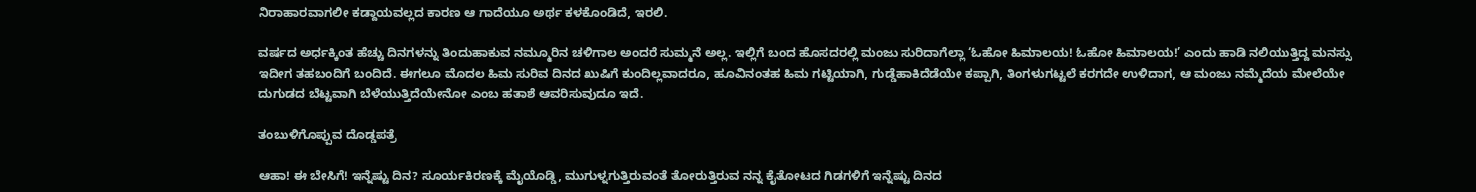ನಿರಾಹಾರವಾಗಲೀ ಕಡ್ದಾಯವಲ್ಲದ ಕಾರಣ ಆ ಗಾದೆಯೂ ಅರ್ಥ ಕಳಕೊಂಡಿದೆ, ಇರಲಿ.

ವರ್ಷದ ಅರ್ಧಕ್ಕಿಂತ ಹೆಚ್ಚು ದಿನಗಳನ್ನು ತಿಂದುಹಾಕುವ ನಮ್ಮೂರಿನ ಚಳಿಗಾಲ ಅಂದರೆ ಸುಮ್ಮನೆ ಅಲ್ಲ. ಇಲ್ಲಿಗೆ ಬಂದ ಹೊಸದರಲ್ಲಿ ಮಂಜು ಸುರಿದಾಗೆಲ್ಲಾ ‘ಓಹೋ ಹಿಮಾಲಯ! ಓಹೋ ಹಿಮಾಲಯ!’ ಎಂದು ಹಾಡಿ ನಲಿಯುತ್ತಿದ್ದ ಮನಸ್ಸು ಇದೀಗ ತಹಬಂದಿಗೆ ಬಂದಿದೆ. ಈಗಲೂ ಮೊದಲ ಹಿಮ ಸುರಿವ ದಿನದ ಖುಷಿಗೆ ಕುಂದಿಲ್ಲವಾದರೂ, ಹೂವಿನಂತಹ ಹಿಮ ಗಟ್ಟಿಯಾಗಿ, ಗುಡ್ಡೆಹಾಕಿದೆಡೆಯೇ ಕಪ್ಪಾಗಿ, ತಿಂಗಳುಗಟ್ಟಲೆ ಕರಗದೇ ಉಳಿದಾಗ, ಆ ಮಂಜು ನಮ್ಮೆದೆಯ ಮೇಲೆಯೇ ದುಗುಡದ ಬೆಟ್ಟವಾಗಿ ಬೆಳೆಯುತ್ತಿದೆಯೇನೋ ಎಂಬ ಹತಾಶೆ ಆವರಿಸುವುದೂ ಇದೆ.

ತಂಬುಳಿಗೊಪ್ಪುವ ದೊಡ್ಡಪತ್ರೆ

ಆಹಾ! ಈ ಬೇಸಿಗೆ! ಇನ್ನೆಷ್ಟು ದಿನ? ಸೂರ್ಯಕಿರಣಕ್ಕೆ ಮೈಯೊಡ್ಡಿ, ಮುಗುಳ್ನಗುತ್ತಿರುವಂತೆ ತೋರುತ್ತಿರುವ ನನ್ನ ಕೈತೋಟದ ಗಿಡಗಳಿಗೆ ಇನ್ನೆಷ್ಟು ದಿನದ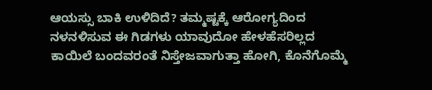ಆಯಸ್ಸು ಬಾಕಿ ಉಳಿದಿದೆ? ತಮ್ಮಷ್ಟಕ್ಕೆ ಆರೋಗ್ಯದಿಂದ ನಳನಳಿಸುವ ಈ ಗಿಡಗಳು ಯಾವುದೋ ಹೇಳಹೆಸರಿಲ್ಲದ ಕಾಯಿಲೆ ಬಂದವರಂತೆ ನಿಸ್ತೇಜವಾಗುತ್ತಾ ಹೋಗಿ, ಕೊನೆಗೊಮ್ಮೆ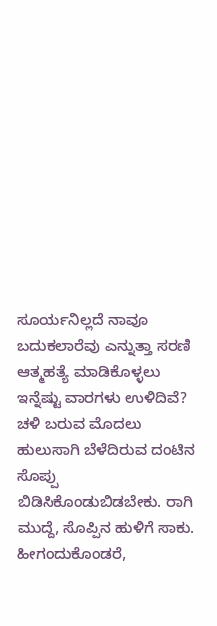ಸೂರ್ಯನಿಲ್ಲದೆ ನಾವೂ ಬದುಕಲಾರೆವು ಎನ್ನುತ್ತಾ ಸರಣಿ ಆತ್ಮಹತ್ಯೆ ಮಾಡಿಕೊಳ್ಳಲು ಇನ್ನೆಷ್ಟು ವಾರಗಳು ಉಳಿದಿವೆ? ಚಳಿ ಬರುವ ಮೊದಲು ಹುಲುಸಾಗಿ ಬೆಳೆದಿರುವ ದಂಟಿನ ಸೊಪ್ಪು ಬಿಡಿಸಿಕೊಂಡುಬಿಡಬೇಕು. ರಾಗಿ ಮುದ್ದೆ, ಸೊಪ್ಪಿನ ಹುಳಿಗೆ ಸಾಕು. ಹೀಗಂದುಕೊಂಡರೆ,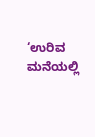‘ಉರಿವ ಮನೆಯಲ್ಲಿ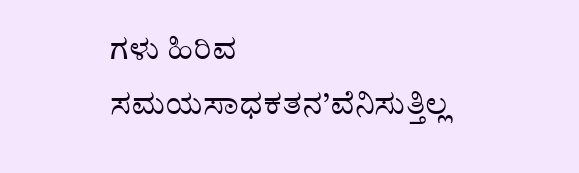ಗಳು ಹಿರಿವ ಸಮಯಸಾಧಕತನ’ವೆನಿಸುತ್ತಿಲ್ಲ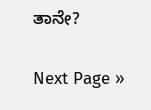ತಾನೇ?

Next Page »